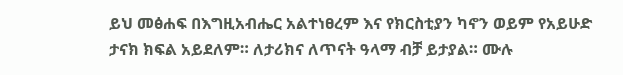ይህ መፅሐፍ በእግዚአብሔር አልተነፀረም እና የክርስቲያን ካኖን ወይም የአይሁድ ታናክ ክፍል አይደለም። ለታሪክና ለጥናት ዓላማ ብቻ ይታያል። ሙሉ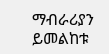ማብራሪያን ይመልከቱ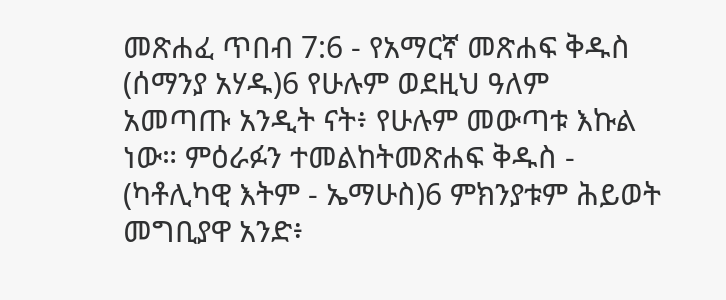መጽሐፈ ጥበብ 7:6 - የአማርኛ መጽሐፍ ቅዱስ (ሰማንያ አሃዱ)6 የሁሉም ወደዚህ ዓለም አመጣጡ አንዲት ናት፥ የሁሉም መውጣቱ እኩል ነው። ምዕራፉን ተመልከትመጽሐፍ ቅዱስ - (ካቶሊካዊ እትም - ኤማሁስ)6 ምክንያቱም ሕይወት መግቢያዋ አንድ፥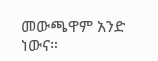መውጫዋም አንድ ነውና።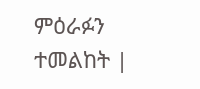ምዕራፉን ተመልከት |